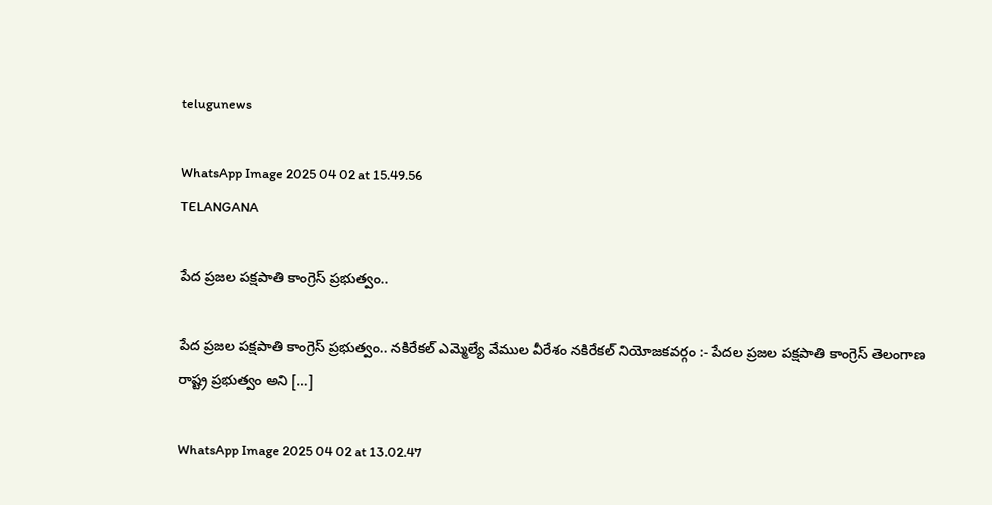telugunews

WhatsApp Image 2025 04 02 at 15.49.56
TELANGANA

పేద ప్రజల పక్షపాతి కాంగ్రెస్ ప్రభుత్వం..

పేద ప్రజల పక్షపాతి కాంగ్రెస్ ప్రభుత్వం.. నకిరేకల్ ఎమ్మెల్యే వేముల వీరేశం నకిరేకల్ నియోజకవర్గం :- పేదల ప్రజల పక్షపాతి కాంగ్రెస్ తెలంగాణ రాష్ట్ర ప్రభుత్వం అని […]

WhatsApp Image 2025 04 02 at 13.02.47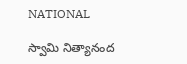NATIONAL

స్వామి నిత్యానంద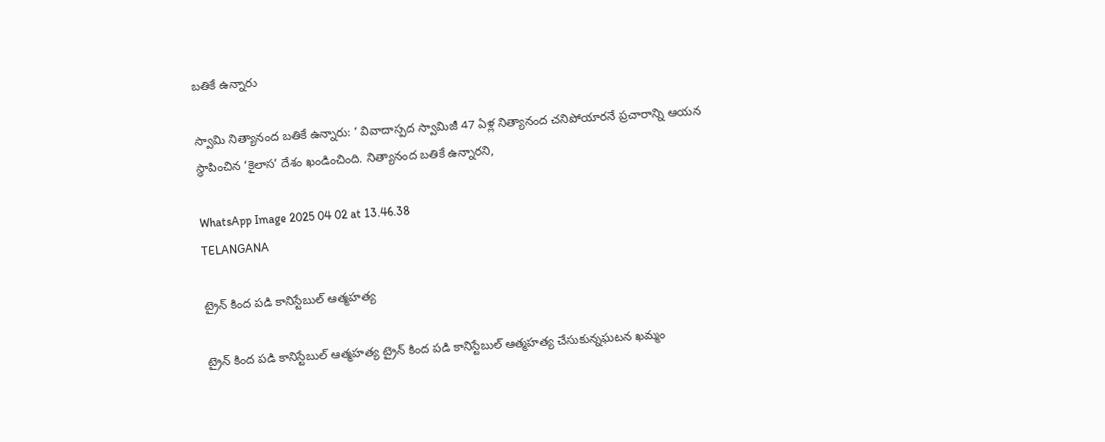బతికే ఉన్నారు

స్వామి నిత్యానంద బతికే ఉన్నారు: ‘ వివాదాస్పద స్వామిజీ 47 ఏళ్ల నిత్యానంద చనిపోయారనే ప్రచారాన్ని ఆయన స్థాపించిన ‘కైలాస’ దేశం ఖండించింది. నిత్యానంద బతికే ఉన్నారని,

WhatsApp Image 2025 04 02 at 13.46.38
TELANGANA

ట్రైన్ కింద పడి కానిస్టేబుల్ ఆత్మహత్య

ట్రైన్ కింద పడి కానిస్టేబుల్ ఆత్మహత్య ట్రైన్ కింద పడి కానిస్టేబుల్ ఆత్మహత్య చేసుకున్నఘటన ఖమ్మం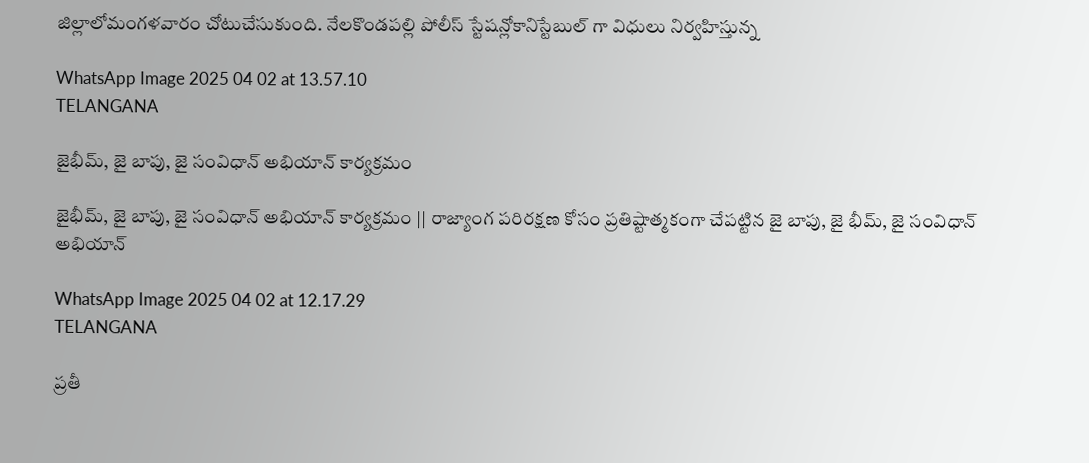జిల్లాలోమంగళవారం చోటుచేసుకుంది. నేలకొండపల్లి పోలీస్ స్టేషన్లోకానిస్టేబుల్ గా విధులు నిర్వహిస్తున్న

WhatsApp Image 2025 04 02 at 13.57.10
TELANGANA

జైభీమ్, జై బాపు, జై సంవిధాన్ అభియాన్ కార్యక్రమం

జైభీమ్, జై బాపు, జై సంవిధాన్ అభియాన్ కార్యక్రమం || రాజ్యాంగ పరిరక్షణ కోసం ప్రతిష్టాత్మకంగా చేపట్టిన జై బాపు, జై భీమ్, జై సంవిధాన్ అభియాన్

WhatsApp Image 2025 04 02 at 12.17.29
TELANGANA

ప్రతీ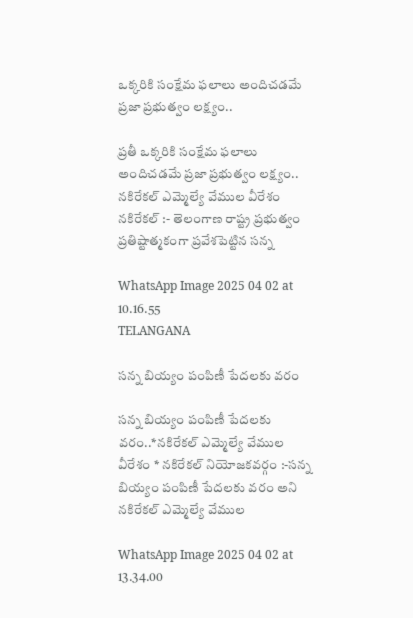ఒక్కరికి సంక్షేమ ఫలాలు అందిచడమే ప్రజా ప్రభుత్వం లక్ష్యం..

ప్రతీ ఒక్కరికి సంక్షేమ ఫలాలు అందిచడమే ప్రజా ప్రభుత్వం లక్ష్యం.. నకిరేకల్ ఎమ్మెల్యే వేముల వీరేశం నకిరేకల్ :- తెలంగాణ రాష్ట్ర ప్రభుత్వం ప్రతిష్టాత్మకంగా ప్రవేశపెట్టిన సన్న

WhatsApp Image 2025 04 02 at 10.16.55
TELANGANA

సన్న బియ్యం పంపిణీ పేదలకు వరం

సన్న బియ్యం పంపిణీ పేదలకు వరం..*నకిరేకల్ ఎమ్మెల్యే వేముల వీరేశం * నకిరేకల్ నియోజకవర్గం :-సన్న బియ్యం పంపిణీ పేదలకు వరం అని నకిరేకల్ ఎమ్మెల్యే వేముల

WhatsApp Image 2025 04 02 at 13.34.00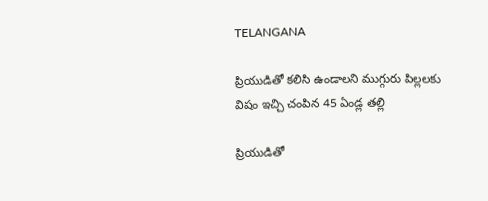TELANGANA

ప్రియుడితో కలిసి ఉండాలని ముగ్గురు పిల్లలకు విషం ఇచ్చి చంపిన 45 ఏండ్ల తల్లి

ప్రియుడితో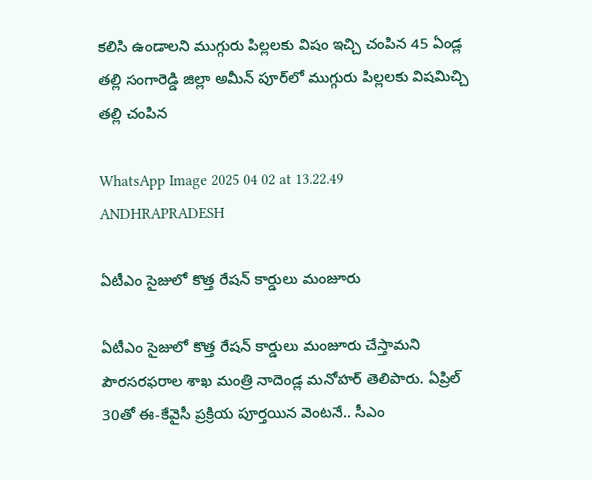కలిసి ఉండాలని ముగ్గురు పిల్లలకు విషం ఇచ్చి చంపిన 45 ఏండ్ల తల్లి సంగారెడ్డి జిల్లా అమీన్ పూర్‌లో ముగ్గురు పిల్లలకు విషమిచ్చి తల్లి చంపిన

WhatsApp Image 2025 04 02 at 13.22.49
ANDHRAPRADESH

ఏటీఎం సైజులో కొత్త రేషన్‌ కార్డులు మంజూరు

ఏటీఎం సైజులో కొత్త రేషన్‌ కార్డులు మంజూరు చేస్తామని పౌరసరఫరాల శాఖ మంత్రి నాదెండ్ల మనోహర్‌ తెలిపారు. ఏప్రిల్‌ 30తో ఈ-కేవైసీ ప్రక్రియ పూర్తయిన వెంటనే.. సీఎం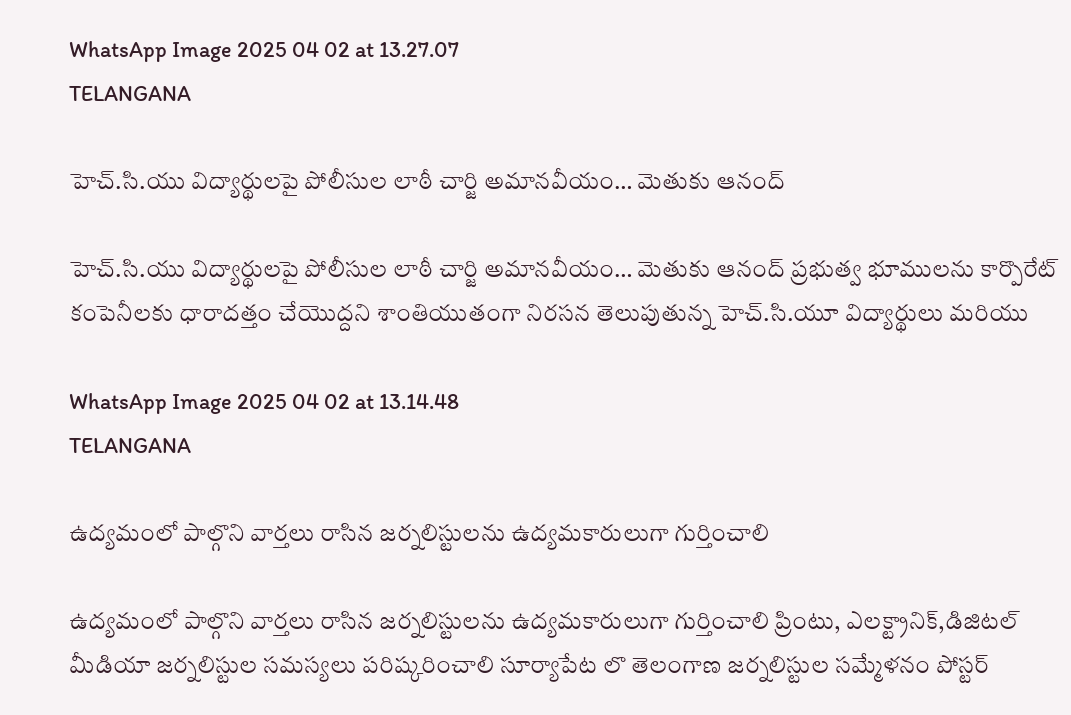WhatsApp Image 2025 04 02 at 13.27.07
TELANGANA

హెచ్.సి.యు విద్యార్థులపై పోలీసుల లాఠీ చార్జి అమానవీయం… మెతుకు ఆనంద్

హెచ్.సి.యు విద్యార్థులపై పోలీసుల లాఠీ చార్జి అమానవీయం… మెతుకు ఆనంద్ ప్రభుత్వ భూములను కార్పొరేట్ కంపెనీలకు ధారాదత్తం చేయొద్దని శాంతియుతంగా నిరసన తెలుపుతున్న హెచ్.సి.యూ విద్యార్థులు మరియు

WhatsApp Image 2025 04 02 at 13.14.48
TELANGANA

ఉద్యమంలో పాల్గొని వార్తలు రాసిన జర్నలిస్టులను ఉద్యమకారులుగా గుర్తించాలి

ఉద్యమంలో పాల్గొని వార్తలు రాసిన జర్నలిస్టులను ఉద్యమకారులుగా గుర్తించాలి ప్రింటు, ఎలక్ట్రానిక్,డిజిటల్ మీడియా జర్నలిస్టుల సమస్యలు పరిష్కరించాలి సూర్యాపేట లొ తెలంగాణ జర్నలిస్టుల సమ్మేళనం పోస్టర్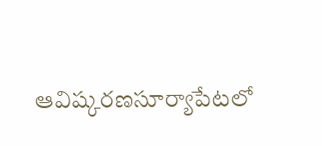ఆవిష్కరణసూర్యాపేటలో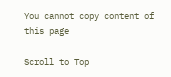You cannot copy content of this page

Scroll to Top